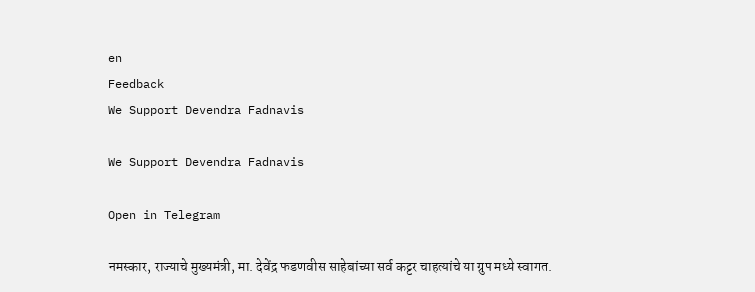en
Feedback
We Support Devendra Fadnavis

We Support Devendra Fadnavis

Open in Telegram

नमस्कार, राज्याचे मुख्यमंत्री, मा. देवेंद्र फडणवीस साहेबांच्या सर्व कट्टर चाहत्यांचे या ग्रुप मध्ये स्वागत.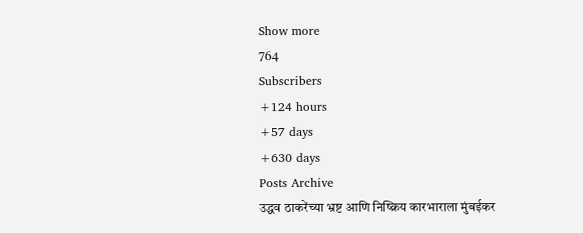Show more
764
Subscribers
+124 hours
+57 days
+630 days
Posts Archive
उद्धव ठाकरेंच्या भ्रष्ट आणि निष्क्रिय कारभाराला मुंबईकर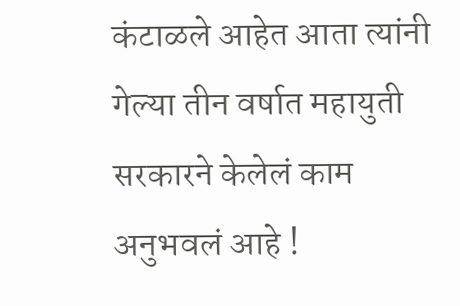कंटाळले आहेत आता त्यांनी गेल्या तीन वर्षात महायुती सरकारने केलेलं काम अनुभवलं आहे !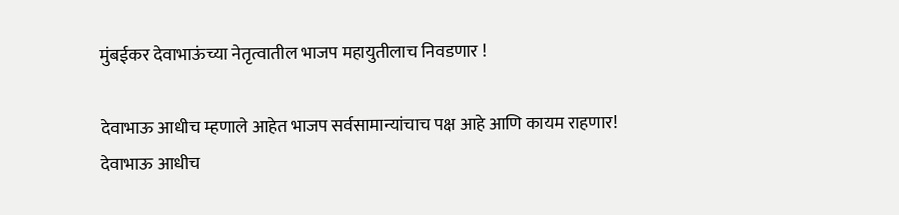मुंबईकर देवाभाऊंच्या नेतृत्वातील भाजप महायुतीलाच निवडणार !

देवाभाऊ आधीच म्हणाले आहेत भाजप सर्वसामान्यांचाच पक्ष आहे आणि कायम राहणार!
देवाभाऊ आधीच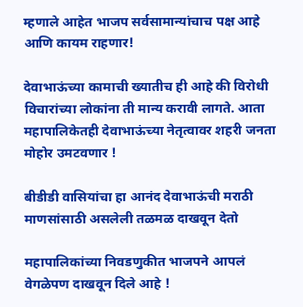म्हणाले आहेत भाजप सर्वसामान्यांचाच पक्ष आहे आणि कायम राहणार!

देवाभाऊंच्या कामाची ख्यातीच ही आहे की विरोधी विचारांच्या लोकांना ती मान्य करावी लागते. आता महापालिकेतही देवाभाऊंच्या नेतृत्वावर शहरी जनता मोहोर उमटवणार !

बीडीडी वासियांचा हा आनंद देवाभाऊंची मराठी माणसांसाठी असलेली तळमळ दाखवून देतो

महापालिकांच्या निवडणुकीत भाजपने आपलं वेगळेपण दाखवून दिले आहे !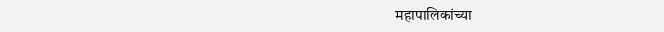महापालिकांच्या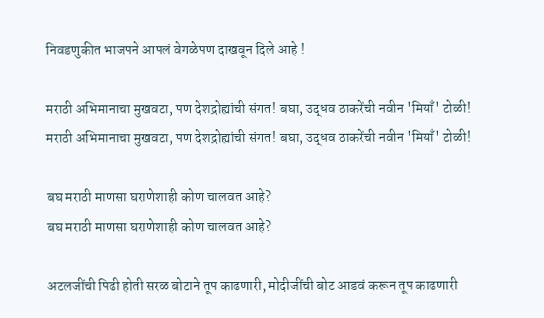निवडणुकीत भाजपने आपलं वेगळेपण दाखवून दिले आहे !

मराठी अभिमानाचा मुखवटा, पण देशद्रोह्यांची संगत! बघा, उद्धव ठाकरेंची नवीन 'मियाँ' टोळी!
मराठी अभिमानाचा मुखवटा, पण देशद्रोह्यांची संगत! बघा, उद्धव ठाकरेंची नवीन 'मियाँ' टोळी!

बघ मराठी माणसा घराणेशाही कोण चालवत आहे?
बघ मराठी माणसा घराणेशाही कोण चालवत आहे?

अटलजींची पिढी होती सरळ बोटाने तूप काढणारी, मोदीजींची बोट आडवं करून तूप काढणारी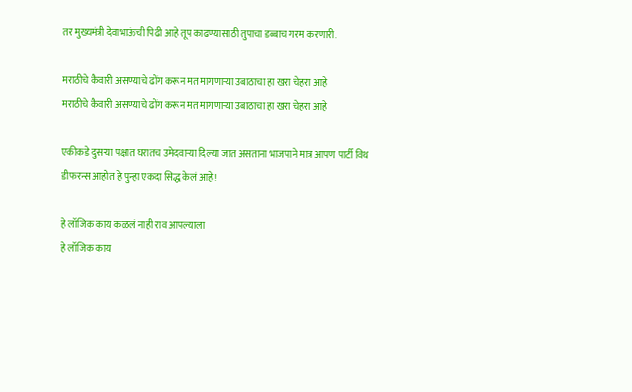तर मुख्यमंत्री देवाभाऊंची पिढी आहे तूप काढण्यासाठी तुपाचा डब्बाच गरम करणारी.

मराठीचे कैवारी असण्याचे ढोंग करून मत मागणाऱ्या उबाठाचा हा खरा चेहरा आहे
मराठीचे कैवारी असण्याचे ढोंग करून मत मागणाऱ्या उबाठाचा हा खरा चेहरा आहे

एकीकडे दुसऱ्या पक्षात घरातच उमेदवाऱ्या दिल्या जात असताना भाजपाने मात्र आपण पार्टी विथ डीफरन्स आहोत हे पुन्हा एकदा सिद्ध केलं आहे!

हे लॉजिक काय कळलं नाही राव आपल्याला
हे लॉजिक काय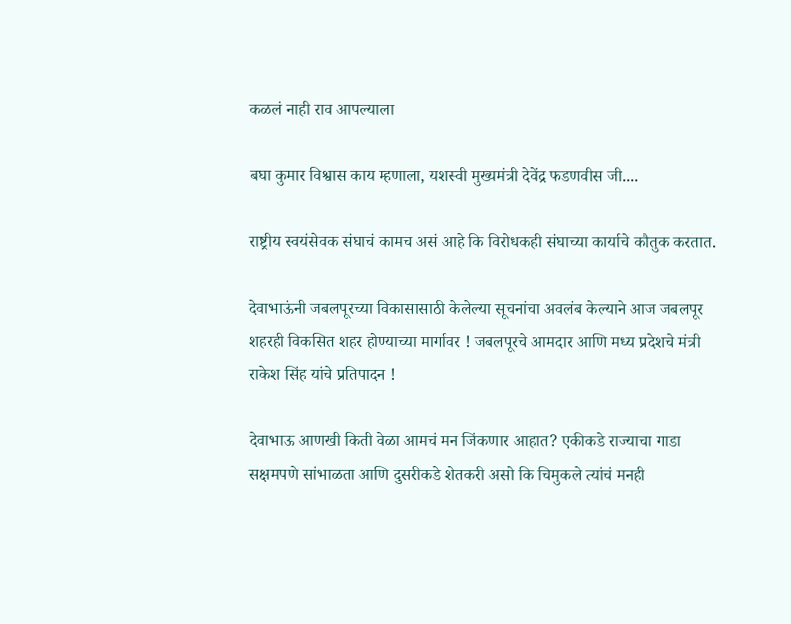कळलं नाही राव आपल्याला

बघा कुमार विश्वास काय म्हणाला, यशस्वी मुख्यमंत्री देवेंद्र फडणवीस जी....

राष्ट्रीय स्वयंसेवक संघाचं कामच असं आहे कि विरोधकही संघाच्या कार्याचे कौतुक करतात.

देवाभाऊंनी जबलपूरच्या विकासासाठी केलेल्या सूचनांचा अवलंब केल्याने आज जबलपूर शहरही विकसित शहर होण्याच्या मार्गावर ! जबलपूरचे आमदार आणि मध्य प्रदेशचे मंत्री राकेश सिंह यांचे प्रतिपादन !

देवाभाऊ आणखी किती वेळा आमचं मन जिंकणार आहात? एकीकडे राज्याचा गाडा सक्षमपणे सांभाळता आणि दुसरीकडे शेतकरी असो कि चिमुकले त्यांचं मनही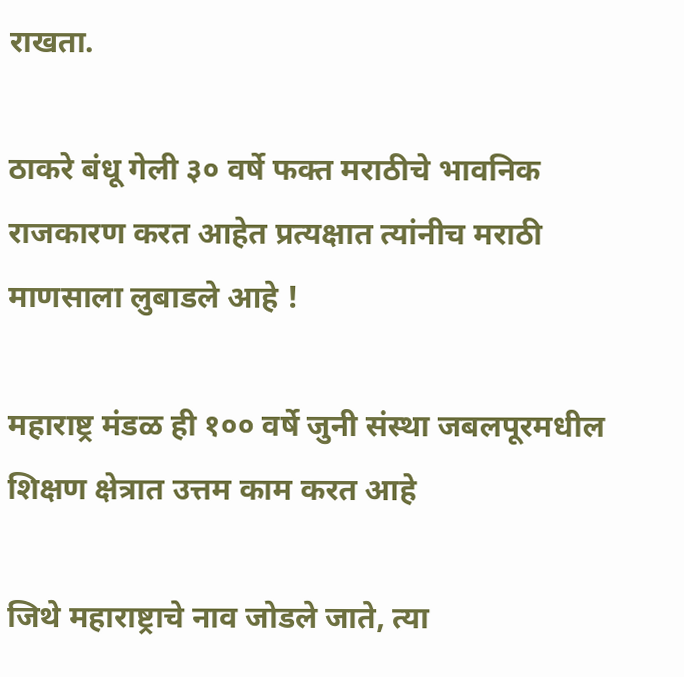राखता.

ठाकरे बंधू गेली ३० वर्षे फक्त मराठीचे भावनिक राजकारण करत आहेत प्रत्यक्षात त्यांनीच मराठी माणसाला लुबाडले आहे !

महाराष्ट्र मंडळ ही १०० वर्षे जुनी संस्था जबलपूरमधील शिक्षण क्षेत्रात उत्तम काम करत आहे

जिथे महाराष्ट्राचे नाव जोडले जाते, त्या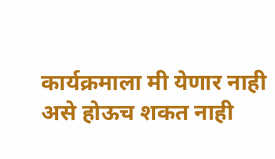कार्यक्रमाला मी येणार नाही असे होऊच शकत नाही